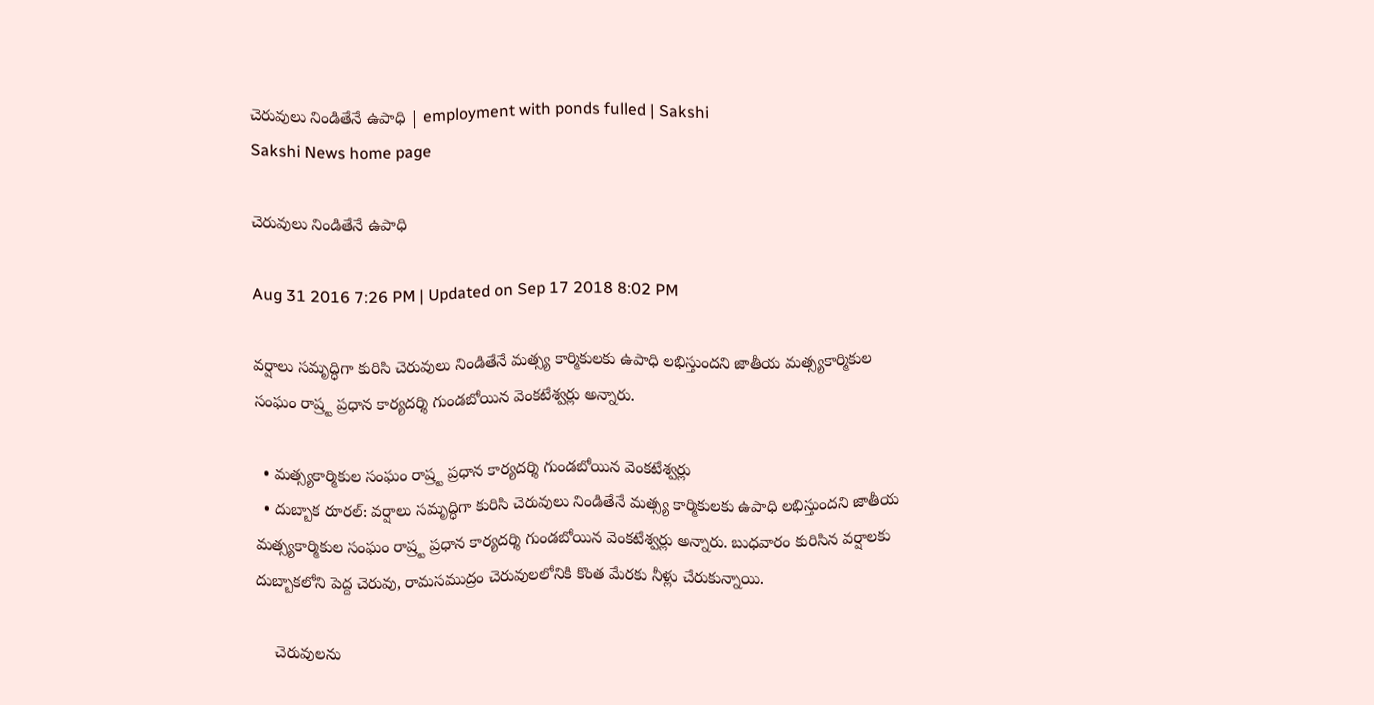చెరువులు నిండితేనే ఉపాధి | employment with ponds fulled | Sakshi
Sakshi News home page

చెరువులు నిండితేనే ఉపాధి

Aug 31 2016 7:26 PM | Updated on Sep 17 2018 8:02 PM

వర్షాలు సమృద్ధిగా కురిసి చెరువులు నిండితేనే మత్స్య కార్మికులకు ఉపాధి లభిస్తుందని జాతీయ మత్స్యకార్మికుల సంఘం రాష్ర్ట ప్రధాన కార్యదర్శి గుండబోయిన వెంకటేశ్వర్లు అన్నారు.

  • మత్స్యకార్మికుల సంఘం రాష్ర్ట ప్రధాన కార్యదర్శి గుండబోయిన వెంకటేశ్వర్లు
  • దుబ్బాక రూరల్‌: వర్షాలు సమృద్ధిగా కురిసి చెరువులు నిండితేనే మత్స్య కార్మికులకు ఉపాధి లభిస్తుందని జాతీయ మత్స్యకార్మికుల సంఘం రాష్ర్ట ప్రధాన కార్యదర్శి గుండబోయిన వెంకటేశ్వర్లు అన్నారు. బుధవారం కురిసిన వర్షాలకు దుబ్బాకలోని పెద్ద చెరువు, రామసముద్రం చెరువులలోనికి కొంత మేరకు నీళ్లు చేరుకున్నాయి.

    చెరువులను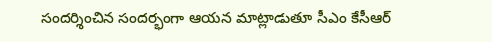సందర్శించిన సందర్భంగా ఆయన మాట్లాడుతూ సీఎం కేసీఆర్‌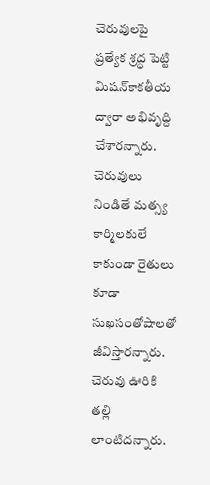చెరువులపై ప్రత్యేక శ్రద్ధ పెట్టి మిషన్‌కాకతీయ ద్వారా అభివృద్ది చేశారన్నారు. చెరువులు నిండితే మత్స్య కార్మిలకులే కాకుండా రైతులు కూడా సుఖసంతోషాలతో జీవిస్తారన్నారు. చెరువు ఊరికి తల్లి లాంటిదన్నారు.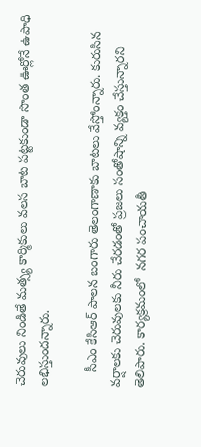చెరువులు నిండితే మత్స్య కార్మికులు వలస బాట పట్టకుండా సొంత ఊర్లోనే ఉపాధి లభిస్తుందన్నారు.

    సీఎం కేసిఆర్‌ పాలన బంగారు తెలంగాణాకు బాటలు వేస్తోంన్నారు. కురుసిన వర్షాలకు చెరువులకు నీరు చేరడంతో ప్రజలు సంతోషాన్ని వ్యక్తం చేస్తున్నారని తెలిపారు. కార్యక్రమంలో  నగర పంచాయతీ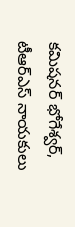కమిషనర్‌ భోగేశ్వర్, టీఆర్‌ఎస్‌ నాయకులు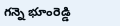గన్నె భూంరెడ్డి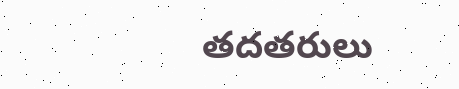తదతరులు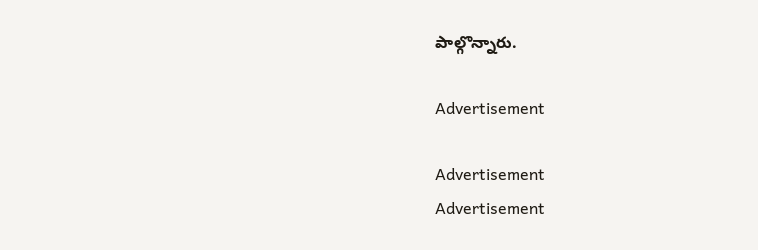పాల్గొన్నారు.

Advertisement

Advertisement
Advertisement